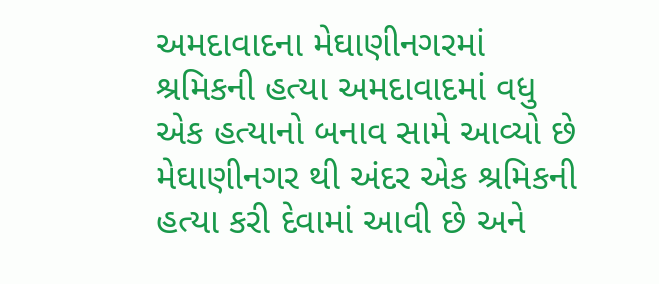અમદાવાદના મેઘાણીનગરમાં શ્રમિકની હત્યા અમદાવાદમાં વધુ એક હત્યાનો બનાવ સામે આવ્યો છે મેઘાણીનગર થી અંદર એક શ્રમિકની હત્યા કરી દેવામાં આવી છે અને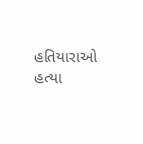હતિયારાઓ હત્યા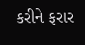કરીને ફરાર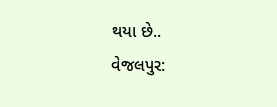થયા છે..
વેજલપુર: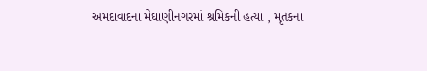અમદાવાદના મેઘાણીનગરમાં શ્રમિકની હત્યા , મૃતકના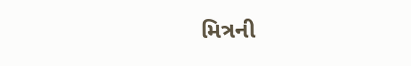મિત્રની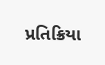પ્રતિક્રિયા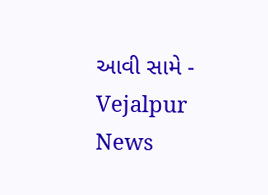આવી સામે - Vejalpur News